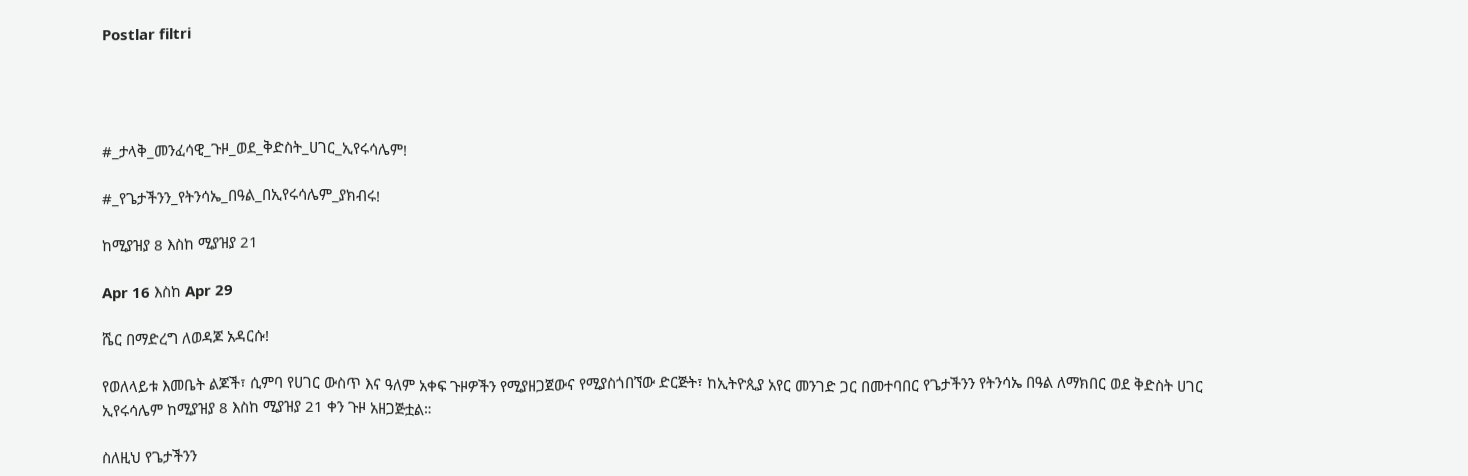Postlar filtri




#_ታላቅ_መንፈሳዊ_ጉዞ_ወደ_ቅድስት_ሀገር_ኢየሩሳሌም!

#_የጌታችንን_የትንሳኤ_በዓል_በኢየሩሳሌም_ያክብሩ!

ከሚያዝያ 8 እስከ ሚያዝያ 21

Apr 16 እስከ Apr 29

ሼር በማድረግ ለወዳጆ አዳርሱ!

የወለላይቱ እመቤት ልጆች፣ ሲምባ የሀገር ውስጥ እና ዓለም አቀፍ ጉዞዎችን የሚያዘጋጀውና የሚያስጎበኘው ድርጅት፣ ከኢትዮጲያ አየር መንገድ ጋር በመተባበር የጌታችንን የትንሳኤ በዓል ለማክበር ወደ ቅድስት ሀገር ኢየሩሳሌም ከሚያዝያ 8 እስከ ሚያዝያ 21 ቀን ጉዞ አዘጋጅቷል።

ስለዚህ የጌታችንን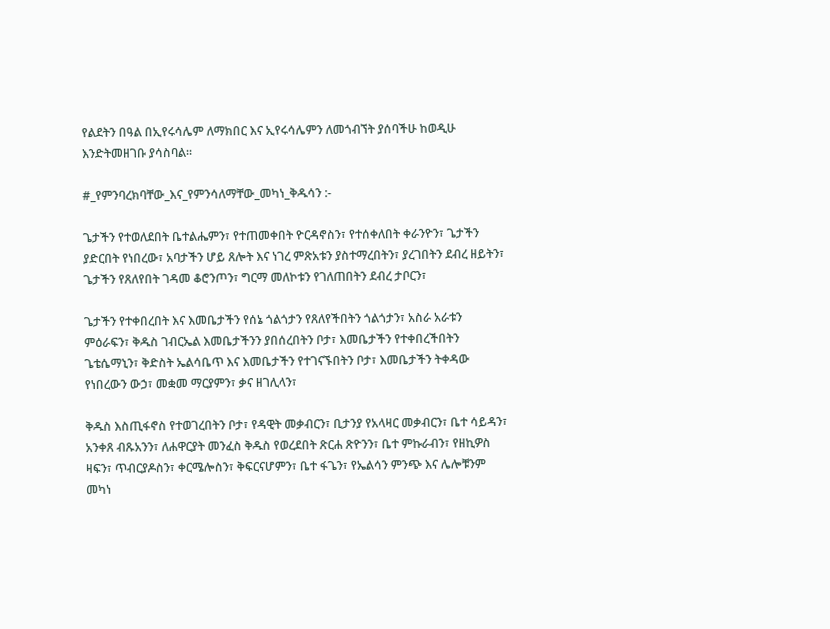የልደትን በዓል በኢየሩሳሌም ለማክበር እና ኢየሩሳሌምን ለመጎብኘት ያሰባችሁ ከወዲሁ እንድትመዘገቡ ያሳስባል።

#_የምንባረክባቸው_እና_የምንሳለማቸው_መካነ_ቅዱሳን :-

ጌታችን የተወለደበት ቤተልሔምን፣ የተጠመቀበት ዮርዳኖስን፣ የተሰቀለበት ቀራንዮን፣ ጌታችን ያድርበት የነበረው፣ አባታችን ሆይ ጸሎት እና ነገረ ምጽአቱን ያስተማረበትን፣ ያረገበትን ደብረ ዘይትን፣ ጌታችን የጸለየበት ገዳመ ቆሮንጦን፣ ግርማ መለኮቱን የገለጠበትን ደብረ ታቦርን፣

ጌታችን የተቀበረበት እና እመቤታችን የሰኔ ጎልጎታን የጸለየችበትን ጎልጎታን፣ አስራ አራቱን ምዕራፍን፣ ቅዱስ ገብርኤል እመቤታችንን ያበሰረበትን ቦታ፣ እመቤታችን የተቀበረችበትን ጌቴሴማኒን፣ ቅድስት ኤልሳቤጥ እና እመቤታችን የተገናኙበትን ቦታ፣ እመቤታችን ትቀዳው የነበረውን ውኃ፣ መቋመ ማርያምን፣ ቃና ዘገሊላን፣

ቅዱስ እስጢፋኖስ የተወገረበትን ቦታ፣ የዳዊት መቃብርን፣ ቢታንያ የአላዛር መቃብርን፣ ቤተ ሳይዳን፣ አንቀጸ ብጹአንን፣ ለሐዋርያት መንፈስ ቅዱስ የወረደበት ጽርሐ ጽዮንን፣ ቤተ ምኩራብን፣ የዘኪዎስ ዛፍን፣ ጥብርያዶስን፣ ቀርሜሎስን፣ ቅፍርናሆምን፣ ቤተ ፋጌን፣ የኤልሳን ምንጭ እና ሌሎቹንም መካነ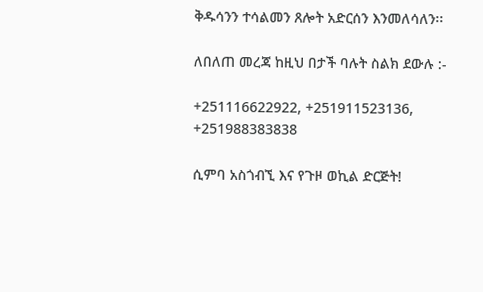ቅዱሳንን ተሳልመን ጸሎት አድርሰን እንመለሳለን፡፡

ለበለጠ መረጃ ከዚህ በታች ባሉት ስልክ ደውሉ :-

+251116622922, +251911523136, +251988383838

ሲምባ አስጎብኚ እና የጉዞ ወኪል ድርጅት!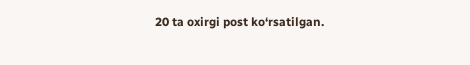20 ta oxirgi post ko‘rsatilgan.